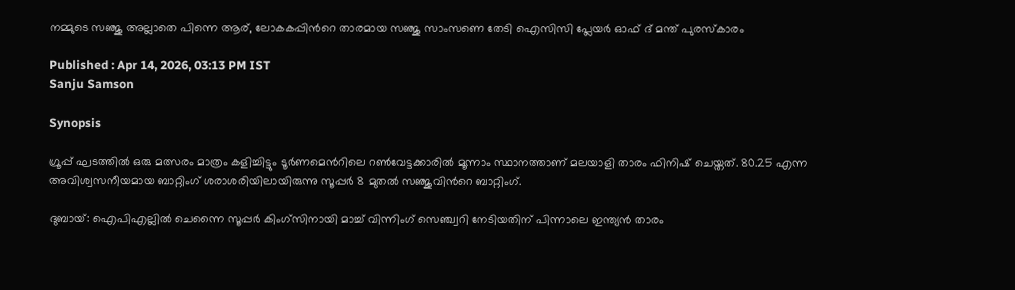നമ്മുടെ സഞ്ജു അല്ലാതെ പിന്നെ ആര്, ലോകകപ്പിന്‍റെ താരമായ സഞ്ജു സാംസണെ തേടി ഐസിസി പ്ലേയര്‍ ഓഫ് ദ് മന്ത് പുരസ്കാരം

Published : Apr 14, 2026, 03:13 PM IST
Sanju Samson

Synopsis

ഗ്രൂപ്പ് ഘടത്തില്‍ ഒരു മത്സരം മാത്രം കളിച്ചിട്ടും ടൂർണമെന്‍റിലെ റൺവേട്ടക്കാരിൽ മൂന്നാം സ്ഥാനത്താണ് മലയാളി താരം ഫിനിഷ് ചെയ്തത്. 80.25 എന്ന അവിശ്വസനീയമായ ബാറ്റിംഗ് ശരാശരിയിലായിരുന്നു സൂപ്പര്‍ 8 മുതല്‍ സഞ്ജുവിന്‍റെ ബാറ്റിംഗ്.

ദുബായ്: ഐപിഎല്ലില്‍ ചെന്നൈ സൂപ്പര്‍ കിംഗ്സിനായി മാച്ച് വിന്നിംഗ് സെഞ്ച്വറി നേടിയതിന് പിന്നാലെ ഇന്ത്യൻ താരം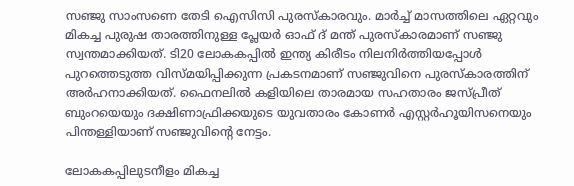സഞ്ജു സാംസണെ തേടി ഐസിസി പുരസ്കാരവും. മാർച്ച് മാസത്തിലെ ഏറ്റവും മികച്ച പുരുഷ താരത്തിനുള്ള പ്ലേയര്‍ ഓഫ് ദ് മന്ത് പുരസ്കാരമാണ് സഞ്ജു സ്വന്തമാക്കിയത്. ടി20 ലോകകപ്പിൽ ഇന്ത്യ കിരീടം നിലനിർത്തിയപ്പോൾ പുറത്തെടുത്ത വിസ്മയിപ്പിക്കുന്ന പ്രകടനമാണ് സഞ്ജുവിനെ പുരസ്കാരത്തിന് അര്‍ഹനാക്കിയത്. ഫൈനലില്‍ കളിയിലെ താരമായ സഹതാരം ജസ്പ്രീത് ബുംറയെയും ദക്ഷിണാഫ്രിക്കയുടെ യുവതാരം കോണർ എസ്റ്റർഹൂയിസനെയും പിന്തള്ളിയാണ് സഞ്ജുവിന്‍റെ നേട്ടം.

ലോകകപ്പിലുടനീളം മികച്ച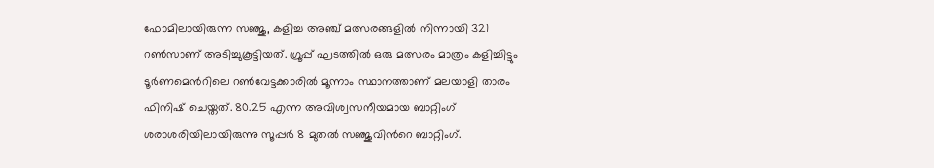ഫോമിലായിരുന്ന സഞ്ജു, കളിച്ച അഞ്ച് മത്സരങ്ങളിൽ നിന്നായി 321 റൺസാണ് അടിച്ചുകൂട്ടിയത്. ഗ്രൂപ്പ് ഘടത്തില്‍ ഒരു മത്സരം മാത്രം കളിച്ചിട്ടും ടൂർണമെന്‍റിലെ റൺവേട്ടക്കാരിൽ മൂന്നാം സ്ഥാനത്താണ് മലയാളി താരം ഫിനിഷ് ചെയ്തത്. 80.25 എന്ന അവിശ്വസനീയമായ ബാറ്റിംഗ് ശരാശരിയിലായിരുന്നു സൂപ്പര്‍ 8 മുതല്‍ സഞ്ജുവിന്‍റെ ബാറ്റിംഗ്.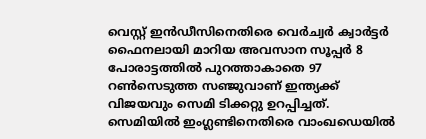വെസ്റ്റ് ഇൻഡീസിനെതിരെ വെര്‍ച്വര്‍ ക്വാര്‍ട്ടര്‍ ഫൈനലായി മാറിയ അവസാന സൂപ്പര്‍ 8 പോരാട്ടത്തില്‍ പുറത്താകാതെ 97 റൺസെടുത്ത സഞ്ജുവാണ് ഇന്ത്യക്ക് വിജയവും സെമി ടിക്കറ്റു ഉറപ്പിച്ചത്. സെമിയിൽ ഇംഗ്ലണ്ടിനെതിരെ വാംഖഡെയിൽ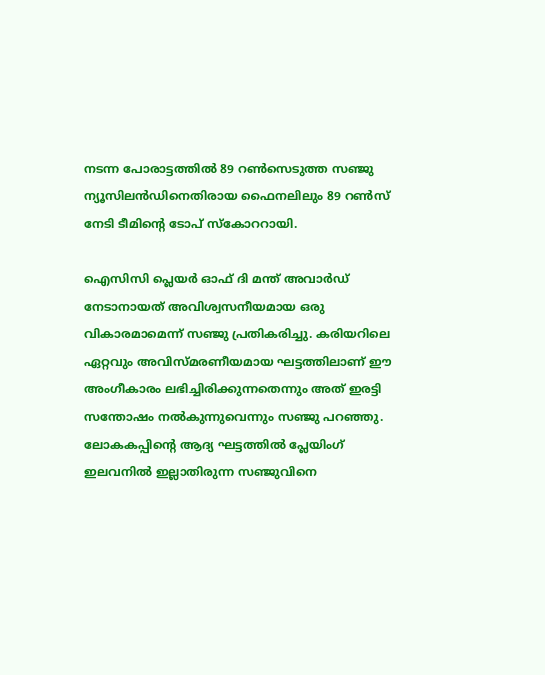നടന്ന പോരാട്ടത്തിൽ 89 റൺസെടുത്ത സഞ്ജു ന്യൂസിലൻഡിനെതിരായ ഫൈനലിലും 89 റൺസ് നേടി ടീമിന്‍റെ ടോപ് സ്കോററായി.

ഐസിസി പ്ലെയർ ഓഫ് ദി മന്ത് അവാർഡ് നേടാനായത് അവിശ്വസനീയമായ ഒരു വികാരമാമെന്ന് സഞ്ജു പ്രതികരിച്ചു. കരിയറിലെ ഏറ്റവും അവിസ്മരണീയമായ ഘട്ടത്തിലാണ് ഈ അംഗീകാരം ലഭിച്ചിരിക്കുന്നതെന്നും അത് ഇരട്ടി സന്തോഷം നല്‍കുന്നുവെന്നും സഞ്ജു പറഞ്ഞു. ലോകകപ്പിന്‍റെ ആദ്യ ഘട്ടത്തിൽ പ്ലേയിംഗ് ഇലവനിൽ ഇല്ലാതിരുന്ന സഞ്ജുവിനെ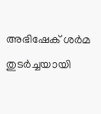അഭിഷേക് ശര്‍മ തുടര്‍ച്ചയായി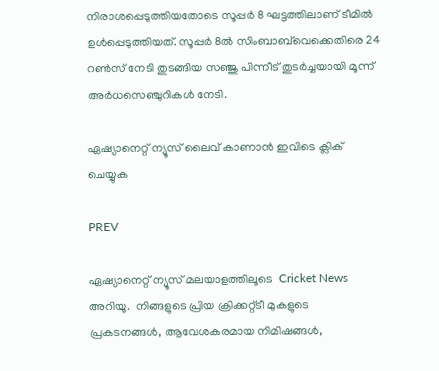നിരാശപ്പെടുത്തിയതോടെ സൂപ്പർ 8 ഘട്ടത്തിലാണ് ടീമിൽ ഉൾപ്പെടുത്തിയത്. സൂപ്പര്‍ 8ല്‍ സിംബാബ്‌വെക്കെതിരെ 24 റൺസ് നേടി തുടങ്ങിയ സഞ്ജു പിന്നീട് തുടര്‍ച്ചയായി മൂന്ന് അര്‍ധസെഞ്ചുറികള്‍ നേടി.

ഏഷ്യാനെറ്റ് ന്യൂസ് ലൈവ് കാണാന്‍ ഇവിടെ ക്ലിക് ചെയ്യുക

PREV

ഏഷ്യാനെറ്റ് ന്യൂസ് മലയാളത്തിലൂടെ  Cricket News അറിയൂ.  നിങ്ങളുടെ പ്രിയ ക്രിക്കറ്റ്ടീ മുകളുടെ പ്രകടനങ്ങൾ, ആവേശകരമായ നിമിഷങ്ങൾ,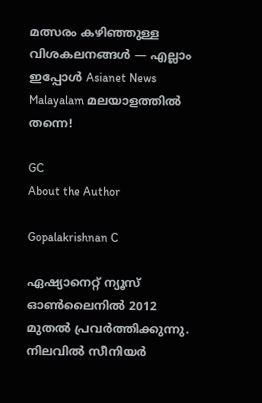മത്സരം കഴിഞ്ഞുള്ള വിശകലനങ്ങൾ — എല്ലാം ഇപ്പോൾ Asianet News Malayalam മലയാളത്തിൽ തന്നെ!

GC
About the Author

Gopalakrishnan C

ഏഷ്യാനെറ്റ് ന്യൂസ് ഓണ്‍ലൈനില്‍ 2012 മുതല്‍ പ്രവര്‍ത്തിക്കുന്നു. നിലവില്‍ സീനിയര്‍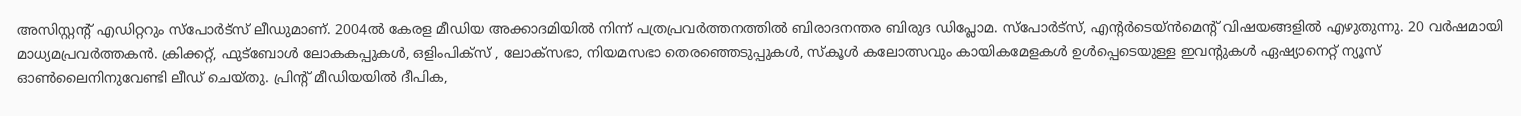അസിസ്റ്റന്‍റ് എഡിറ്ററും സ്പോർട്സ് ലീഡുമാണ്. 2004ൽ കേരള മീഡിയ അക്കാദമിയില്‍ നിന്ന് പത്രപ്രവര്‍ത്തനത്തില്‍ ബിരാദനന്തര ബിരുദ ഡിപ്ലോമ. സ്പോര്‍ട്സ്, എന്‍റര്‍ടെയ്ൻമെന്‍റ് വിഷയങ്ങളില്‍ എഴുതുന്നു. 20 വര്‍ഷമായി മാധ്യമപ്രവര്‍ത്തകൻ. ക്രിക്കറ്റ്, ഫുട്ബോള്‍ ലോകകപ്പുകൾ, ഒളിംപിക്സ് , ലോക്സഭാ, നിയമസഭാ തെരഞ്ഞെടുപ്പുകള്‍, സ്കൂള്‍ കലോത്സവും കായികമേളകള്‍ ഉള്‍പ്പെടെയുള്ള ഇവന്‍റുകള്‍ ഏഷ്യാനെറ്റ് ന്യൂസ് ഓണ്‍ലൈനിനുവേണ്ടി ലീഡ് ചെയ്തു. പ്രിന്‍റ് മീഡിയയില്‍ ദീപിക,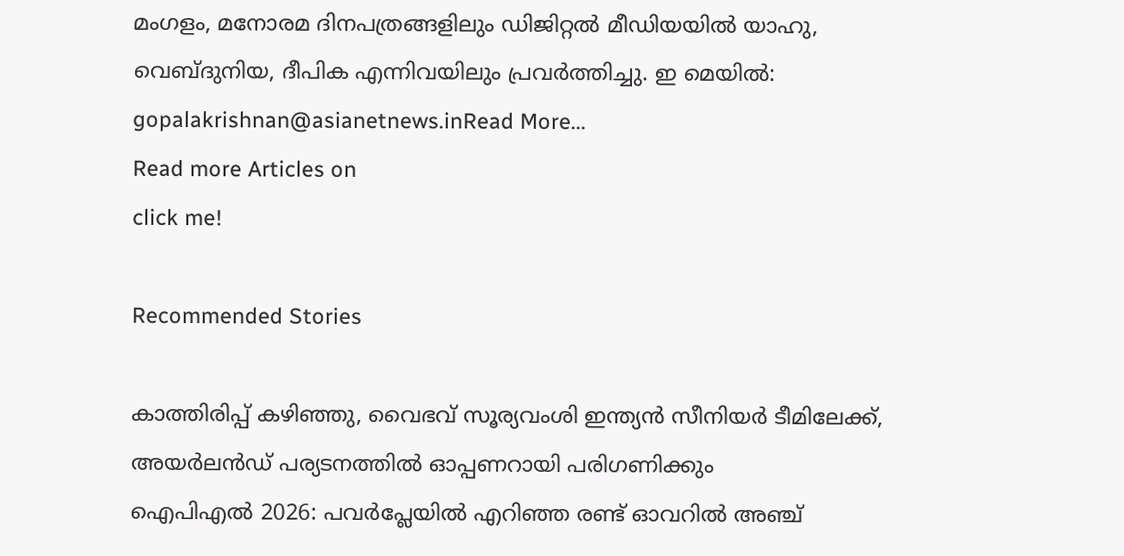മംഗളം, മനോരമ ദിനപത്രങ്ങളിലും ഡിജിറ്റൽ മീഡിയയില്‍ യാഹു, വെബ്ദുനിയ, ദീപിക എന്നിവയിലും പ്രവര്‍ത്തിച്ചു. ഇ മെയില്‍: gopalakrishnan@asianetnews.inRead More...
Read more Articles on
click me!

Recommended Stories

കാത്തിരിപ്പ് കഴിഞ്ഞു, വൈഭവ് സൂര്യവംശി ഇന്ത്യൻ സീനിയര്‍ ടീമിലേക്ക്, അയര്‍ലന്‍ഡ് പര്യടനത്തില്‍ ഓപ്പണറായി പരിഗണിക്കും
ഐപിഎല്‍ 2026: പവര്‍പ്ലേയില്‍ എറിഞ്ഞ രണ്ട് ഓവറില്‍ അഞ്ച്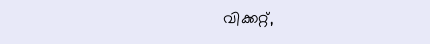വിക്കറ്റ്,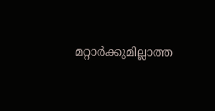മറ്റാർക്കുമില്ലാത്ത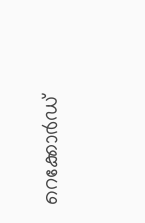റെക്കോർഡ്